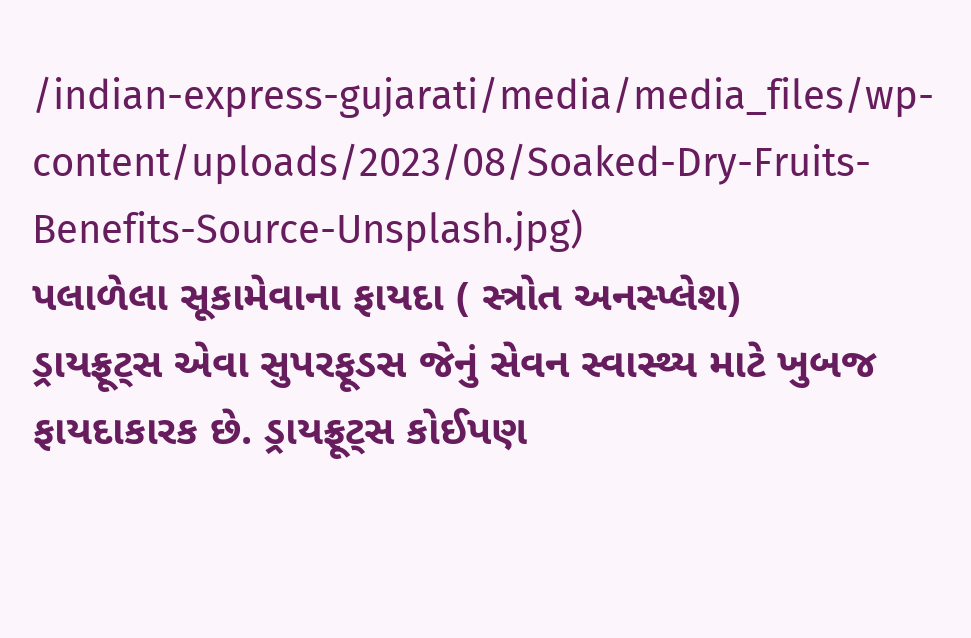/indian-express-gujarati/media/media_files/wp-content/uploads/2023/08/Soaked-Dry-Fruits-Benefits-Source-Unsplash.jpg)
પલાળેલા સૂકામેવાના ફાયદા ( સ્ત્રોત અનસ્પ્લેશ)
ડ્રાયફ્રૂટ્સ એવા સુપરફૂડસ જેનું સેવન સ્વાસ્થ્ય માટે ખુબજ ફાયદાકારક છે. ડ્રાયફ્રૂટ્સ કોઈપણ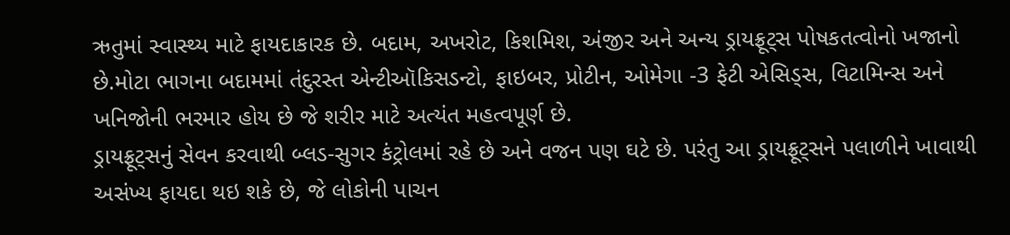ઋતુમાં સ્વાસ્થ્ય માટે ફાયદાકારક છે. બદામ, અખરોટ, કિશમિશ, અંજીર અને અન્ય ડ્રાયફ્રૂટ્સ પોષકતત્વોનો ખજાનો છે.મોટા ભાગના બદામમાં તંદુરસ્ત એન્ટીઑકિસડન્ટો, ફાઇબર, પ્રોટીન, ઓમેગા -3 ફેટી એસિડ્સ, વિટામિન્સ અને ખનિજોની ભરમાર હોય છે જે શરીર માટે અત્યંત મહત્વપૂર્ણ છે.
ડ્રાયફ્રૂટ્સનું સેવન કરવાથી બ્લડ-સુગર કંટ્રોલમાં રહે છે અને વજન પણ ઘટે છે. પરંતુ આ ડ્રાયફ્રૂટ્સને પલાળીને ખાવાથી અસંખ્ય ફાયદા થઇ શકે છે, જે લોકોની પાચન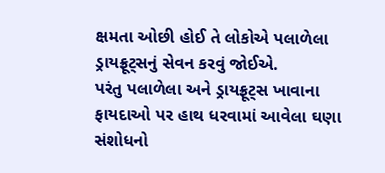ક્ષમતા ઓછી હોઈ તે લોકોએ પલાળેલા ડ્રાયફ્રૂટ્સનું સેવન કરવું જોઈએ.
પરંતુ પલાળેલા અને ડ્રાયફ્રૂટ્સ ખાવાના ફાયદાઓ પર હાથ ધરવામાં આવેલા ઘણા સંશોધનો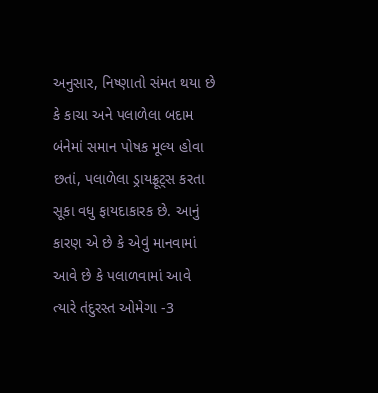અનુસાર, નિષ્ણાતો સંમત થયા છે કે કાચા અને પલાળેલા બદામ બંનેમાં સમાન પોષક મૂલ્ય હોવા છતાં, પલાળેલા ડ્રાયફ્રૂટ્સ કરતા સૂકા વધુ ફાયદાકારક છે. આનું કારણ એ છે કે એવું માનવામાં આવે છે કે પલાળવામાં આવે ત્યારે તંદુરસ્ત ઓમેગા -3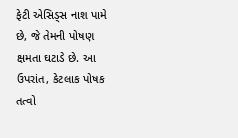ફેટી એસિડ્સ નાશ પામે છે, જે તેમની પોષણ ક્ષમતા ઘટાડે છે. આ ઉપરાંત, કેટલાક પોષક તત્વો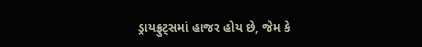ડ્રાયફ્રુટ્સમાં હાજર હોય છે, જેમ કે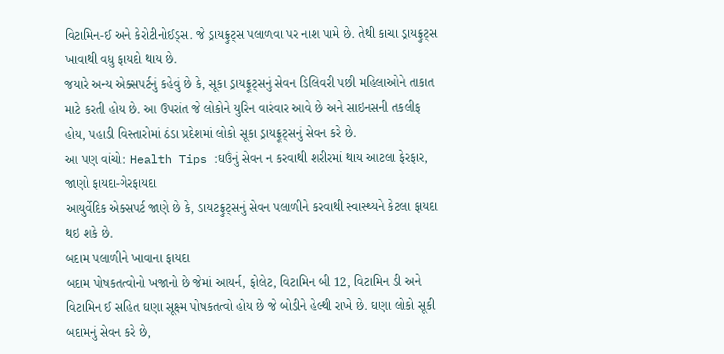વિટામિન-ઈ અને કેરોટીનોઈડ્સ. જે ડ્રાયફ્રુટ્સ પલાળવા પર નાશ પામે છે. તેથી કાચા ડ્રાયફ્રુટ્સ ખાવાથી વધુ ફાયદો થાય છે.
જયારે અન્ય એક્સપર્ટનું કહેવું છે કે, સૂકા ડ્રાયફ્રૂટ્સનું સેવન ડિલિવરી પછી મહિલાઓને તાકાત માટે કરતી હોય છે. આ ઉપરાંત જે લોકોને યુરિન વારંવાર આવે છે અને સાઇનસની તકલીફ હોય, પહાડી વિસ્તારોમાં ઠંડા પ્રદેશમાં લોકો સૂકા ડ્રાયફ્રૂટ્સનું સેવન કરે છે.
આ પણ વાંચો: Health Tips :ઘઉંનું સેવન ન કરવાથી શરીરમાં થાય આટલા ફેરફાર, જાણો ફાયદા-ગેરફાયદા
આયુર્વેદિક એક્સપર્ટ જાણે છે કે, ડાયટફ્રુટ્સનું સેવન પલાળીને કરવાથી સ્વાસ્થ્યને કેટલા ફાયદા થઇ શકે છે.
બદામ પલાળીને ખાવાના ફાયદા
બદામ પોષકતત્વોનો ખજાનો છે જેમાં આયર્ન, ફોલેટ, વિટામિન બી 12, વિટામિન ડી અને વિટામિન ઈ સહિત ઘણા સૂક્ષ્મ પોષકતત્વો હોય છે જે બોડીને હેલ્થી રાખે છે. ઘણા લોકો સૂકી બદામનું સેવન કરે છે,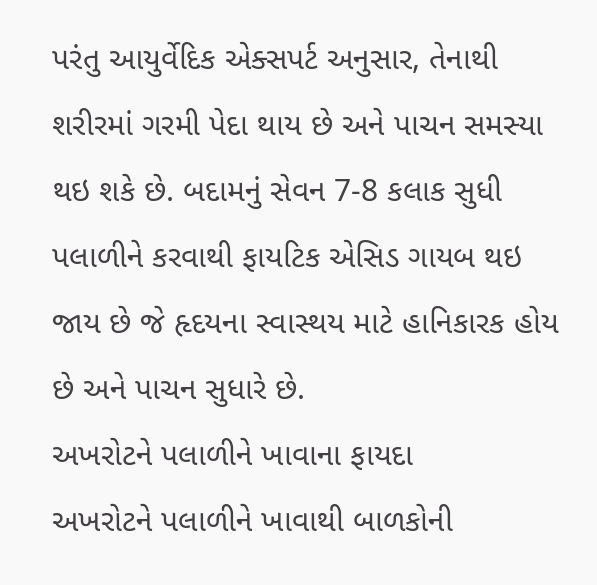પરંતુ આયુર્વેદિક એક્સપર્ટ અનુસાર, તેનાથી શરીરમાં ગરમી પેદા થાય છે અને પાચન સમસ્યા થઇ શકે છે. બદામનું સેવન 7-8 કલાક સુધી પલાળીને કરવાથી ફાયટિક એસિડ ગાયબ થઇ જાય છે જે હૃદયના સ્વાસ્થય માટે હાનિકારક હોય છે અને પાચન સુધારે છે.
અખરોટને પલાળીને ખાવાના ફાયદા
અખરોટને પલાળીને ખાવાથી બાળકોની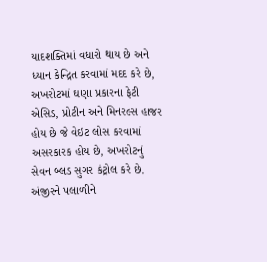યાદશક્તિમાં વધારો થાય છે અને ધ્યાન કેન્દ્રિત કરવામાં મદદ કરે છે, અખરોટમાં ઘણા પ્રકારના ફેટી એસિડ, પ્રોટીન અને મિનરલ્સ હાજર હોય છે જે વેઇટ લોસ કરવામાં અસરકારક હોય છે, અખરોટનું સેવન બ્લડ સુગર કંટ્રોલ કરે છે.
અંજીરને પલાળીને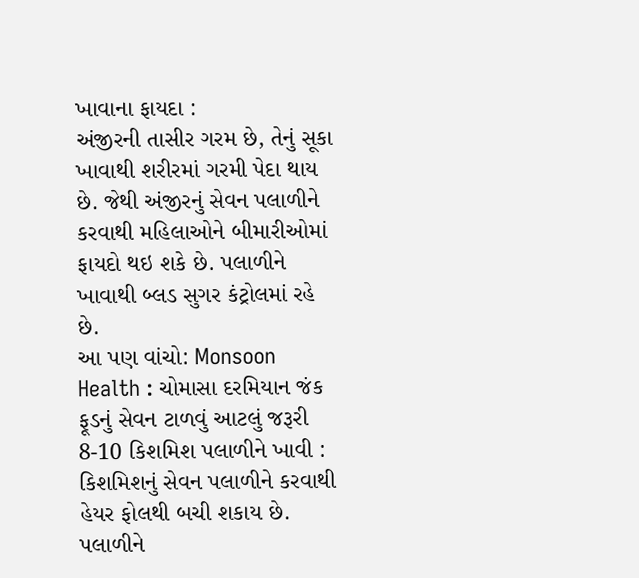ખાવાના ફાયદા :
અંજીરની તાસીર ગરમ છે, તેનું સૂકા ખાવાથી શરીરમાં ગરમી પેદા થાય છે. જેથી અંજીરનું સેવન પલાળીને કરવાથી મહિલાઓને બીમારીઓમાં ફાયદો થઇ શકે છે. પલાળીને ખાવાથી બ્લડ સુગર કંટ્રોલમાં રહે છે.
આ પણ વાંચો: Monsoon Health : ચોમાસા દરમિયાન જંક ફૂડનું સેવન ટાળવું આટલું જરૂરી
8-10 કિશમિશ પલાળીને ખાવી :
કિશમિશનું સેવન પલાળીને કરવાથી હેયર ફોલથી બચી શકાય છે. પલાળીને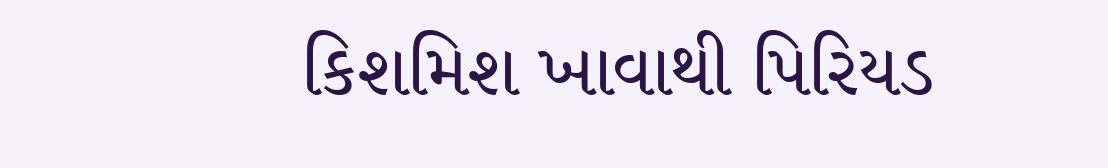કિશમિશ ખાવાથી પિરિયડ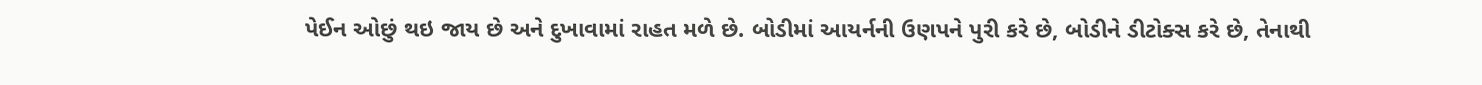પેઈન ઓછું થઇ જાય છે અને દુખાવામાં રાહત મળે છે. બોડીમાં આયર્નની ઉણપને પુરી કરે છે, બોડીને ડીટોક્સ કરે છે, તેનાથી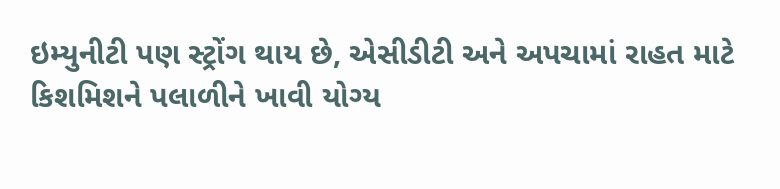ઇમ્યુનીટી પણ સ્ટ્રોંગ થાય છે, એસીડીટી અને અપચામાં રાહત માટે કિશમિશને પલાળીને ખાવી યોગ્ય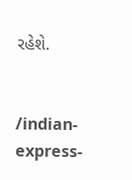રહેશે.


/indian-express-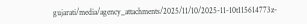gujarati/media/agency_attachments/2025/11/10/2025-11-10t115614773z-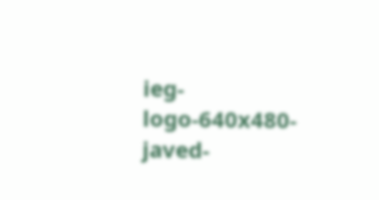ieg-logo-640x480-javed-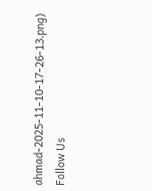ahmad-2025-11-10-17-26-13.png)
Follow Us